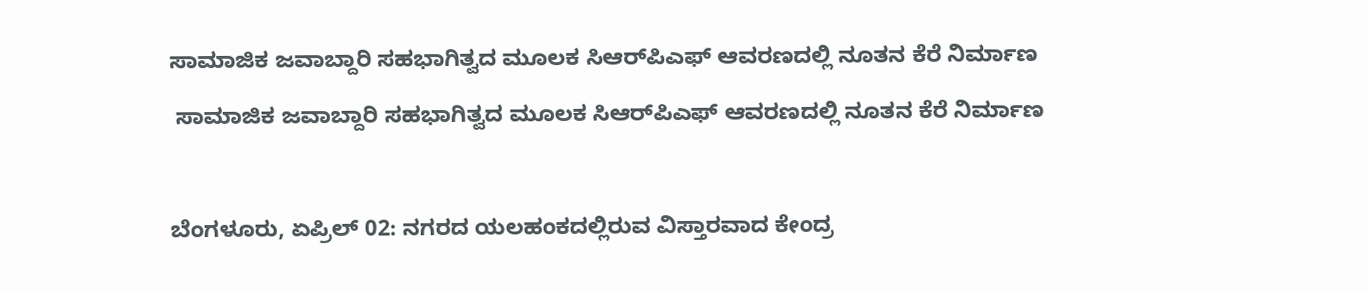ಸಾಮಾಜಿಕ ಜವಾಬ್ದಾರಿ ಸಹಭಾಗಿತ್ವದ ಮೂಲಕ ಸಿಆರ್‌ಪಿಎಫ್ ಆವರಣದಲ್ಲಿ ನೂತನ ಕೆರೆ ನಿರ್ಮಾಣ

 ಸಾಮಾಜಿಕ ಜವಾಬ್ದಾರಿ ಸಹಭಾಗಿತ್ವದ ಮೂಲಕ ಸಿಆರ್‌ಪಿಎಫ್ ಆವರಣದಲ್ಲಿ ನೂತನ ಕೆರೆ ನಿರ್ಮಾಣ



ಬೆಂಗಳೂರು, ಏಪ್ರಿಲ್ 02: ನಗರದ ಯಲಹಂಕದಲ್ಲಿರುವ ವಿಸ್ತಾರವಾದ ಕೇಂದ್ರ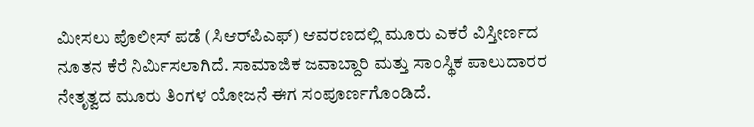ಮೀಸಲು ಪೊಲೀಸ್ ಪಡೆ (ಸಿಆರ್‌ಪಿಎಫ್) ಆವರಣದಲ್ಲಿ ಮೂರು ಎಕರೆ ವಿಸ್ತೀರ್ಣದ ನೂತನ ಕೆರೆ ನಿರ್ಮಿಸಲಾಗಿದೆ. ಸಾಮಾಜಿಕ ಜವಾಬ್ದಾರಿ ಮತ್ತು ಸಾಂಸ್ಥಿಕ ಪಾಲುದಾರರ ನೇತೃತ್ವದ ಮೂರು ತಿಂಗಳ ಯೋಜನೆ ಈಗ ಸಂಪೂರ್ಣಗೊಂಡಿದೆ.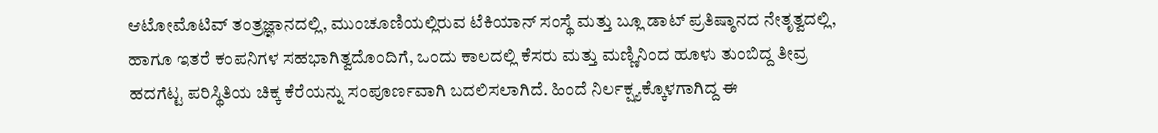ಆಟೋಮೊಟಿವ್ ತಂತ್ರಜ್ಞಾನದಲ್ಲಿ, ಮುಂಚೂಣಿಯಲ್ಲಿರುವ ಟೆಕಿಯಾನ್ ಸಂಸ್ಥೆ ಮತ್ತು ಬ್ಲೂ ಡಾಟ್ ಪ್ರತಿಷ್ಠಾನದ ನೇತೃತ್ವದಲ್ಲಿ, ಹಾಗೂ ಇತರೆ ಕಂಪನಿಗಳ ಸಹಭಾಗಿತ್ವದೊಂದಿಗೆ, ಒಂದು ಕಾಲದಲ್ಲಿ ಕೆಸರು ಮತ್ತು ಮಣ್ಣಿನಿಂದ ಹೂಳು ತುಂಬಿದ್ದ ತೀವ್ರ ಹದಗೆಟ್ಟ ಪರಿಸ್ಥಿತಿಯ ಚಿಕ್ಕ ಕೆರೆಯನ್ನು ಸಂಪೂರ್ಣವಾಗಿ ಬದಲಿಸಲಾಗಿದೆ. ಹಿಂದೆ ನಿರ್ಲಕ್ಷ್ಯಕ್ಕೊಳಗಾಗಿದ್ದ ಈ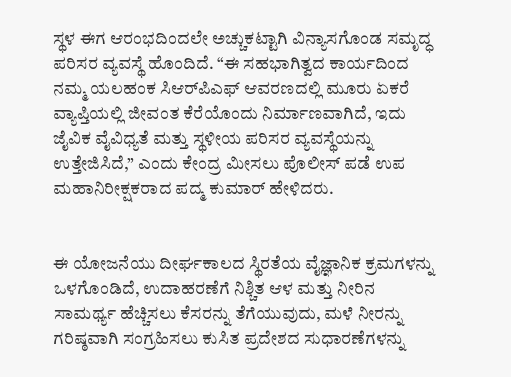ಸ್ಥಳ ಈಗ ಆರಂಭದಿಂದಲೇ ಅಚ್ಚುಕಟ್ಟಾಗಿ ವಿನ್ಯಾಸಗೊಂಡ ಸಮೃದ್ಧ ಪರಿಸರ ವ್ಯವಸ್ಥೆ ಹೊಂದಿದೆ. “ಈ ಸಹಭಾಗಿತ್ವದ ಕಾರ್ಯದಿಂದ ನಮ್ಮ ಯಲಹಂಕ ಸಿಆರ್‌ಪಿಎಫ್ ಆವರಣದಲ್ಲಿ ಮೂರು ಏಕರೆ ವ್ಯಾಪ್ತಿಯಲ್ಲಿ ಜೀವಂತ ಕೆರೆಯೊಂದು ನಿರ್ಮಾಣವಾಗಿದೆ, ಇದು ಜೈವಿಕ ವೈವಿಧ್ಯತೆ ಮತ್ತು ಸ್ಥಳೀಯ ಪರಿಸರ ವ್ಯವಸ್ಥೆಯನ್ನು ಉತ್ತೇಜಿಸಿದೆ,” ಎಂದು ಕೇಂದ್ರ ಮೀಸಲು ಪೊಲೀಸ್ ಪಡೆ ಉಪ ಮಹಾನಿರೀಕ್ಷಕರಾದ ಪದ್ಮ ಕುಮಾರ್ ಹೇಳಿದರು.


ಈ ಯೋಜನೆಯು ದೀರ್ಘಕಾಲದ ಸ್ಥಿರತೆಯ ವೈಜ್ಞಾನಿಕ ಕ್ರಮಗಳನ್ನು ಒಳಗೊಂಡಿದೆ, ಉದಾಹರಣೆಗೆ ನಿಶ್ಚಿತ ಆಳ ಮತ್ತು ನೀರಿನ ಸಾಮರ್ಥ್ಯ ಹೆಚ್ಚಿಸಲು ಕೆಸರನ್ನು ತೆಗೆಯುವುದು, ಮಳೆ ನೀರನ್ನು ಗರಿಷ್ಠವಾಗಿ ಸಂಗ್ರಹಿಸಲು ಕುಸಿತ ಪ್ರದೇಶದ ಸುಧಾರಣೆಗಳನ್ನು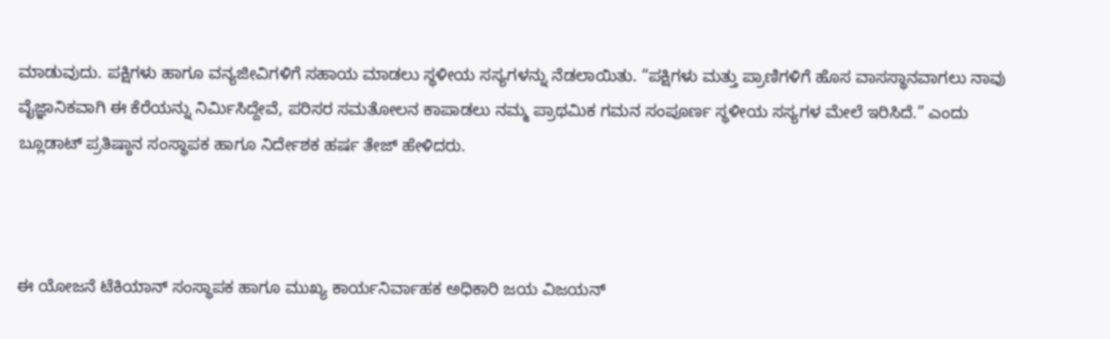ಮಾಡುವುದು. ಪಕ್ಷಿಗಳು ಹಾಗೂ ವನ್ಯಜೀವಿಗಳಿಗೆ ಸಹಾಯ ಮಾಡಲು ಸ್ಥಳೀಯ ಸಸ್ಯಗಳನ್ನು ನೆಡಲಾಯಿತು. “ಪಕ್ಷಿಗಳು ಮತ್ತು ಪ್ರಾಣಿಗಳಿಗೆ ಹೊಸ ವಾಸಸ್ಥಾನವಾಗಲು ನಾವು ವೈಜ್ಞಾನಿಕವಾಗಿ ಈ ಕೆರೆಯನ್ನು ನಿರ್ಮಿಸಿದ್ದೇವೆ, ಪರಿಸರ ಸಮತೋಲನ ಕಾಪಾಡಲು ನಮ್ಮ ಪ್ರಾಥಮಿಕ ಗಮನ ಸಂಪೂರ್ಣ ಸ್ಥಳೀಯ ಸಸ್ಯಗಳ ಮೇಲೆ ಇರಿಸಿದೆ.” ಎಂದು ಬ್ಲೂಡಾಟ್‌ ಪ್ರತಿಷ್ಠಾನ ಸಂಸ್ಥಾಪಕ ಹಾಗೂ ನಿರ್ದೇಶಕ ಹರ್ಷ ತೇಜ್ ಹೇಳಿದರು.



ಈ ಯೋಜನೆ ಟೆಕಿಯಾನ್ ಸಂಸ್ಥಾಪಕ ಹಾಗೂ ಮುಖ್ಯ ಕಾರ್ಯನಿರ್ವಾಹಕ ಅಧಿಕಾರಿ ಜಯ ವಿಜಯನ್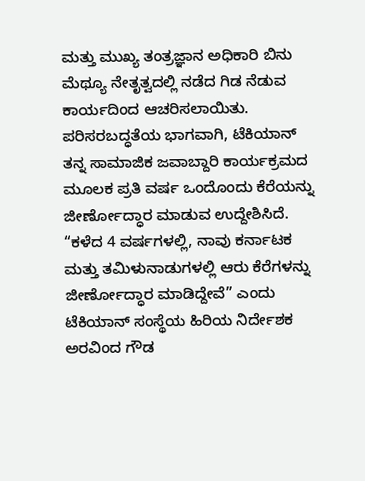ಮತ್ತು ಮುಖ್ಯ ತಂತ್ರಜ್ಞಾನ ಅಧಿಕಾರಿ ಬಿನು ಮೆಥ್ಯೂ ನೇತೃತ್ವದಲ್ಲಿ ನಡೆದ ಗಿಡ ನೆಡುವ ಕಾರ್ಯದಿಂದ ಆಚರಿಸಲಾಯಿತು. ಪರಿಸರಬದ್ಧತೆಯ ಭಾಗವಾಗಿ, ಟೆಕಿಯಾನ್ ತನ್ನ ಸಾಮಾಜಿಕ ಜವಾಬ್ದಾರಿ ಕಾರ್ಯಕ್ರಮದ ಮೂಲಕ ಪ್ರತಿ ವರ್ಷ ಒಂದೊಂದು ಕೆರೆಯನ್ನು ಜೀರ್ಣೋದ್ಧಾರ ಮಾಡುವ ಉದ್ದೇಶಿಸಿದೆ. “ಕಳೆದ 4 ವರ್ಷಗಳಲ್ಲಿ, ನಾವು ಕರ್ನಾಟಕ ಮತ್ತು ತಮಿಳುನಾಡುಗಳಲ್ಲಿ ಆರು ಕೆರೆಗಳನ್ನು ಜೀರ್ಣೋದ್ಧಾರ ಮಾಡಿದ್ದೇವೆ” ಎಂದು ಟೆಕಿಯಾನ್‌ ಸಂಸ್ಥೆಯ ಹಿರಿಯ ನಿರ್ದೇಶಕ ಅರವಿಂದ ಗೌಡ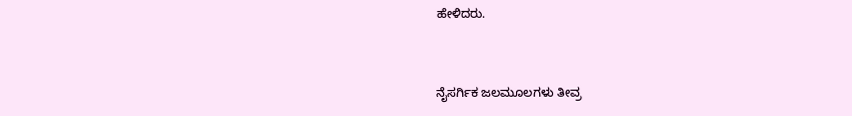ಹೇಳಿದರು.


ನೈಸರ್ಗಿಕ ಜಲಮೂಲಗಳು ತೀವ್ರ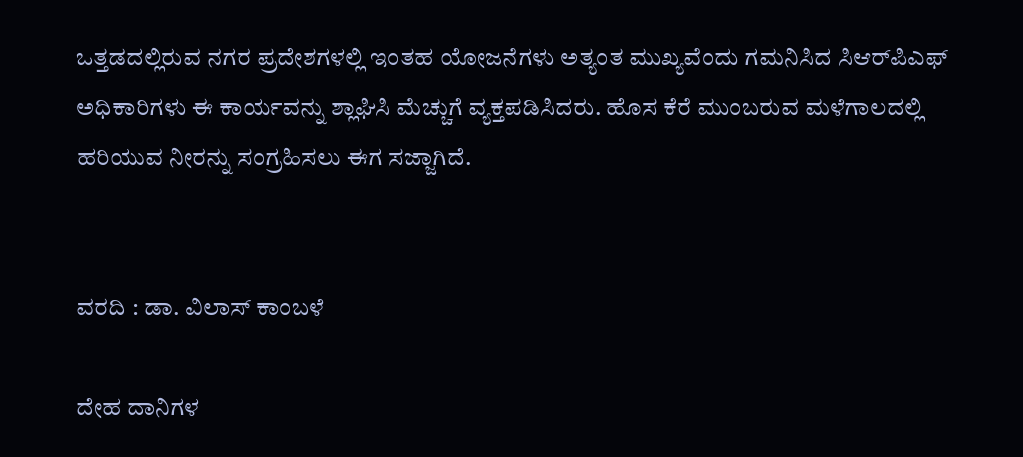ಒತ್ತಡದಲ್ಲಿರುವ ನಗರ ಪ್ರದೇಶಗಳಲ್ಲಿ ಇಂತಹ ಯೋಜನೆಗಳು ಅತ್ಯಂತ ಮುಖ್ಯವೆಂದು ಗಮನಿಸಿದ ಸಿಆರ್‌ಪಿಎಫ್ ಅಧಿಕಾರಿಗಳು ಈ ಕಾರ್ಯವನ್ನು ಶ್ಲಾಘಿಸಿ ಮೆಚ್ಚುಗೆ ವ್ಯಕ್ತಪಡಿಸಿದರು. ಹೊಸ ಕೆರೆ ಮುಂಬರುವ ಮಳೆಗಾಲದಲ್ಲಿ ಹರಿಯುವ ನೀರನ್ನು ಸಂಗ್ರಹಿಸಲು ಈಗ ಸಜ್ಜಾಗಿದೆ.


ವರದಿ : ಡಾ. ವಿಲಾಸ್ ಕಾಂಬಳೆ

ದೇಹ ದಾನಿಗಳ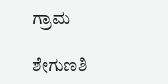ಗ್ರಾಮ

ಶೇಗುಣಶಿ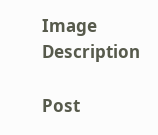Image Description

Post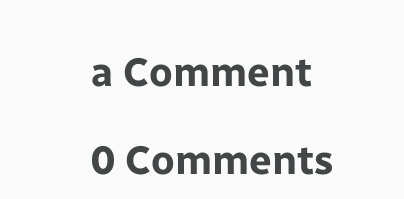a Comment

0 Comments